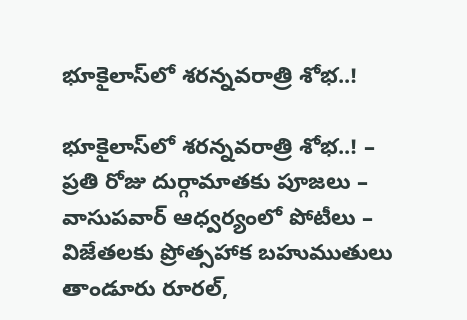భూకైలాస్‌లో శరన్నవరాత్రి శోభ..!

భూకైలాస్‌లో శరన్నవరాత్రి శోభ..! – ప్రతి రోజు దుర్గామాతకు పూజలు – వాసుపవార్ ఆధ్వర్యంలో పోటీలు – విజేతలకు ప్రోత్సహాక బహుముతులు తాండూరు రూరల్,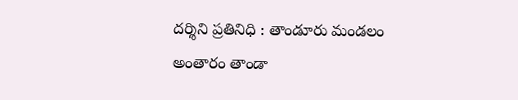దర్శిని ప్రతినిధి : తాండూరు మండలం అంతారం తాండా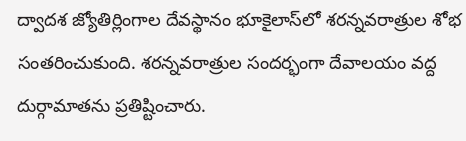ద్వాదశ జ్యోతిర్లింగాల దేవస్థానం భూకైలాస్‌లో శరన్నవరాత్రుల శోభ సంతరించుకుంది. శరన్నవరాత్రుల సందర్భంగా దేవాలయం వద్ద దుర్గామాతను ప్రతిష్టించారు.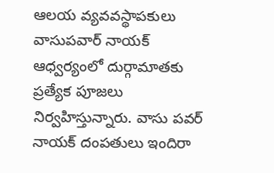ఆలయ వ్యవవస్థాపకులు వాసుపవార్‌ నాయక్ ఆధ్వర్యంలో దుర్గామాతకు ప్రత్యేక పూజలు నిర్వహిస్తున్నారు. వాసు పవర్ నాయక్ దంపతులు ఇందిరా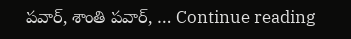పవార్, శాంతి పవార్, … Continue reading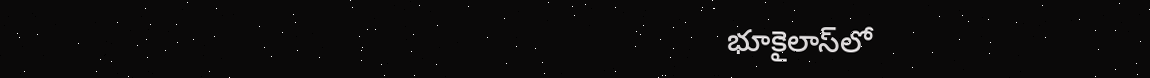భూకైలాస్‌లో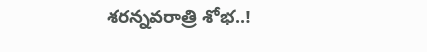శరన్నవరాత్రి శోభ..!